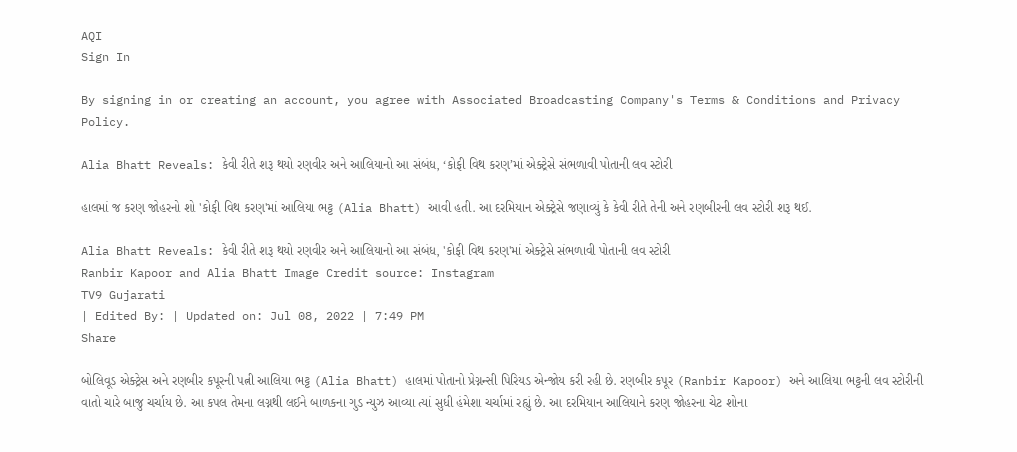AQI
Sign In

By signing in or creating an account, you agree with Associated Broadcasting Company's Terms & Conditions and Privacy Policy.

Alia Bhatt Reveals: કેવી રીતે શરૂ થયો રણવીર અને આલિયાનો આ સંબંધ, ‘કોફી વિથ કરણ’માં એક્ટ્રેસે સંભળાવી પોતાની લવ સ્ટોરી

હાલમાં જ કરણ જોહરનો શો 'કોફી વિથ કરણ'માં આલિયા ભટ્ટ (Alia Bhatt) આવી હતી. આ દરમિયાન એક્ટ્રેસે જણાવ્યું કે કેવી રીતે તેની અને રણબીરની લવ સ્ટોરી શરૂ થઈ.

Alia Bhatt Reveals: કેવી રીતે શરૂ થયો રણવીર અને આલિયાનો આ સંબંધ, 'કોફી વિથ કરણ'માં એક્ટ્રેસે સંભળાવી પોતાની લવ સ્ટોરી
Ranbir Kapoor and Alia Bhatt Image Credit source: Instagram
TV9 Gujarati
| Edited By: | Updated on: Jul 08, 2022 | 7:49 PM
Share

બોલિવૂડ એક્ટ્રેસ અને રણબીર કપૂરની પત્ની આલિયા ભટ્ટ (Alia Bhatt) હાલમાં પોતાનો પ્રેગ્નન્સી પિરિયડ એન્જોય કરી રહી છે. રણબીર કપૂર (Ranbir Kapoor) અને આલિયા ભટ્ટની લવ સ્ટોરીની વાતો ચારે બાજુ ચર્ચાય છે. આ કપલ તેમના લગ્નથી લઈને બાળકના ગુડ ન્યુઝ આવ્યા ત્યાં સુધી હંમેશા ચર્ચામાં રહ્યું છે. આ દરમિયાન આલિયાને કરણ જોહરના ચેટ શોના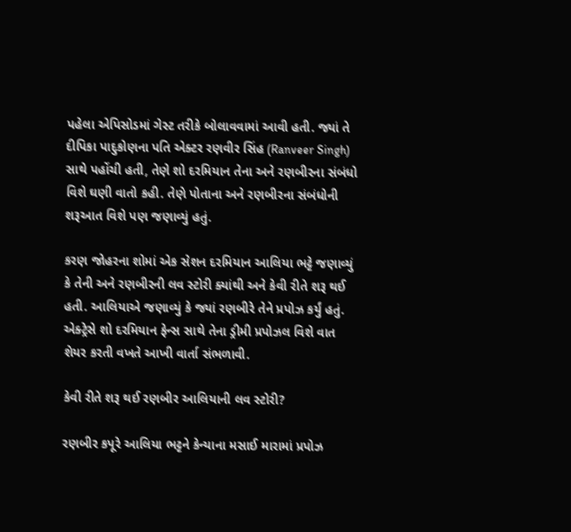પહેલા એપિસોડમાં ગેસ્ટ તરીકે બોલાવવામાં આવી હતી. જ્યાં તે દીપિકા પાદુકોણના પતિ એક્ટર રણવીર સિંહ (Ranveer Singh) સાથે પહોંચી હતી, તેણે શો દરમિયાન તેના અને રણબીરના સંબંધો વિશે ઘણી વાતો કહી. તેણે પોતાના અને રણબીરના સંબંધોની શરૂઆત વિશે પણ જણાવ્યું હતું.

કરણ જોહરના શોમાં એક સેશન દરમિયાન આલિયા ભટ્ટે જણાવ્યું કે તેની અને રણબીરની લવ સ્ટોરી ક્યાંથી અને કેવી રીતે શરૂ થઈ હતી. આલિયાએ જણાવ્યું કે જ્યાં રણબીરે તેને પ્રપોઝ કર્યું હતું. એક્ટ્રેસે શો દરમિયાન ફેન્સ સાથે તેના ડ્રીમી પ્રપોઝલ વિશે વાત શેયર કરતી વખતે આખી વાર્તા સંભળાવી.

કેવી રીતે શરૂ થઈ રણબીર આલિયાની લવ સ્ટોરી?

રણબીર કપૂરે આલિયા ભટ્ટને કેન્યાના મસાઈ મારામાં પ્રપોઝ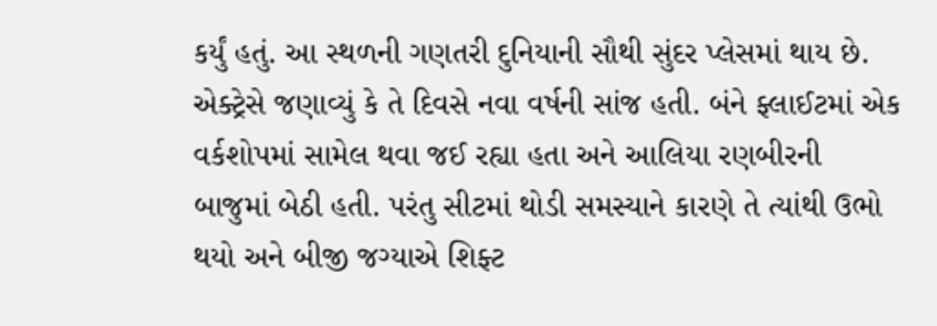કર્યું હતું. આ સ્થળની ગણતરી દુનિયાની સૌથી સુંદર પ્લેસમાં થાય છે. એક્ટ્રેસે જણાવ્યું કે તે દિવસે નવા વર્ષની સાંજ હતી. બંને ફ્લાઈટમાં એક વર્કશોપમાં સામેલ થવા જઈ રહ્યા હતા અને આલિયા રણબીરની બાજુમાં બેઠી હતી. પરંતુ સીટમાં થોડી સમસ્યાને કારણે તે ત્યાંથી ઉભો થયો અને બીજી જગ્યાએ શિફ્ટ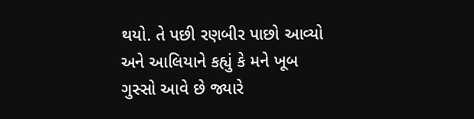થયો. તે પછી રણબીર પાછો આવ્યો અને આલિયાને કહ્યું કે મને ખૂબ ગુસ્સો આવે છે જ્યારે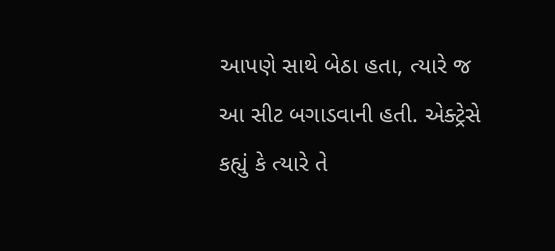આપણે સાથે બેઠા હતા, ત્યારે જ આ સીટ બગાડવાની હતી. એક્ટ્રેસે કહ્યું કે ત્યારે તે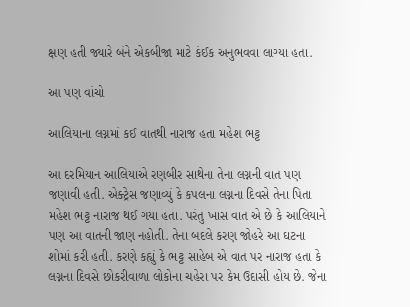ક્ષણ હતી જ્યારે બંને એકબીજા માટે કંઈક અનુભવવા લાગ્યા હતા.

આ પણ વાંચો

આલિયાના લગ્નમાં કઈ વાતથી નારાજ હતા મહેશ ભટ્ટ

આ દરમિયાન આલિયાએ રણબીર સાથેના તેના લગ્નની વાત પણ જણાવી હતી. એક્ટ્રેસ જણાવ્યું કે કપલના લગ્નના દિવસે તેના પિતા મહેશ ભટ્ટ નારાજ થઈ ગયા હતા. પરંતુ ખાસ વાત એ છે કે આલિયાને પણ આ વાતની જાણ નહોતી. તેના બદલે કરણ જોહરે આ ઘટના શોમાં કરી હતી. કરણે કહ્યું કે ભટ્ટ સાહેબ એ વાત પર નારાજ હતા કે લગ્નના દિવસે છોકરીવાળા લોકોના ચહેરા પર કેમ ઉદાસી હોય છે. જેના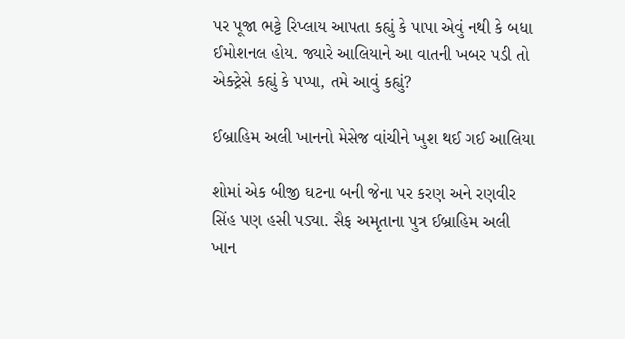પર પૂજા ભટ્ટે રિપ્લાય આપતા કહ્યું કે પાપા એવું નથી કે બધા ઈમોશનલ હોય. જ્યારે આલિયાને આ વાતની ખબર પડી તો એક્ટ્રેસે કહ્યું કે પપ્પા, તમે આવું કહ્યું?

ઈબ્રાહિમ અલી ખાનનો મેસેજ વાંચીને ખુશ થઈ ગઈ આલિયા

શોમાં એક બીજી ઘટના બની જેના પર કરણ અને રણવીર સિંહ પણ હસી પડ્યા. સૈફ અમૃતાના પુત્ર ઈબ્રાહિમ અલી ખાન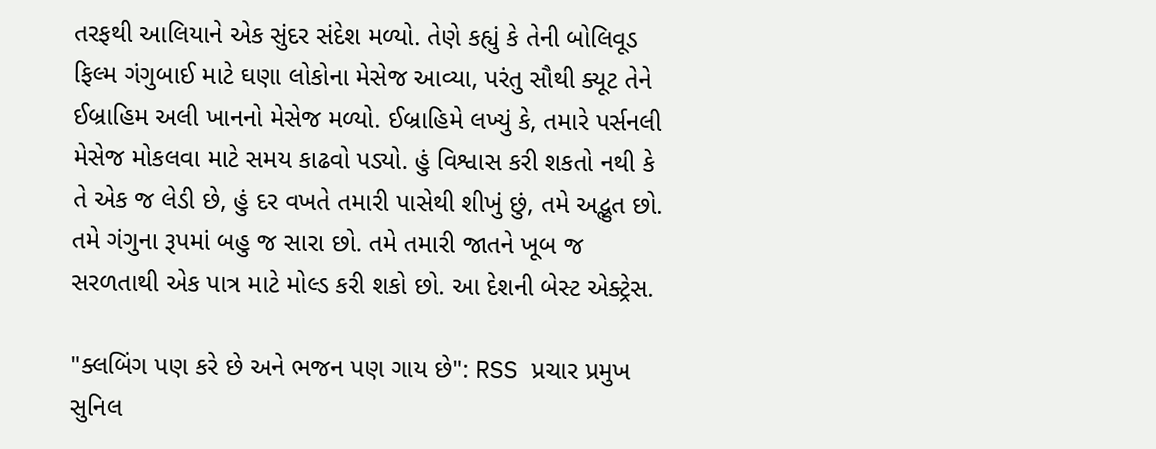તરફથી આલિયાને એક સુંદર સંદેશ મળ્યો. તેણે કહ્યું કે તેની બોલિવૂડ ફિલ્મ ગંગુબાઈ માટે ઘણા લોકોના મેસેજ આવ્યા, પરંતુ સૌથી ક્યૂટ તેને ઈબ્રાહિમ અલી ખાનનો મેસેજ મળ્યો. ઈબ્રાહિમે લખ્યું કે, તમારે પર્સનલી મેસેજ મોકલવા માટે સમય કાઢવો પડ્યો. હું વિશ્વાસ કરી શકતો નથી કે તે એક જ લેડી છે, હું દર વખતે તમારી પાસેથી શીખું છું, તમે અદ્ભુત છો. તમે ગંગુના રૂપમાં બહુ જ સારા છો. તમે તમારી જાતને ખૂબ જ સરળતાથી એક પાત્ર માટે મોલ્ડ કરી શકો છો. આ દેશની બેસ્ટ એક્ટ્રેસ.

"ક્લબિંગ પણ કરે છે અને ભજન પણ ગાય છે": RSS પ્રચાર પ્રમુખ સુનિલ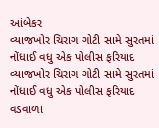આંબેકર
વ્યાજખોર ચિરાગ ગોટી સામે સુરતમાં નોંધાઈ વધુ એક પોલીસ ફરિયાદ
વ્યાજખોર ચિરાગ ગોટી સામે સુરતમાં નોંધાઈ વધુ એક પોલીસ ફરિયાદ
વડવાળા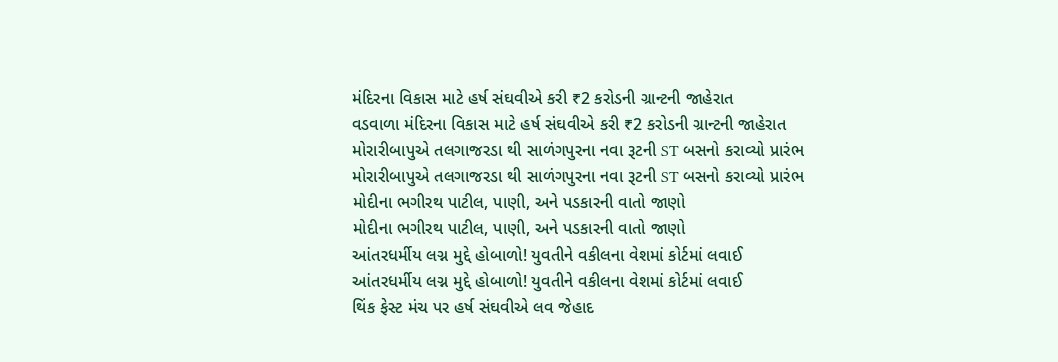મંદિરના વિકાસ માટે હર્ષ સંઘવીએ કરી ₹2 કરોડની ગ્રાન્ટની જાહેરાત
વડવાળા મંદિરના વિકાસ માટે હર્ષ સંઘવીએ કરી ₹2 કરોડની ગ્રાન્ટની જાહેરાત
મોરારીબાપુએ તલગાજરડા થી સાળંગપુરના નવા રૂટની ST બસનો કરાવ્યો પ્રારંભ
મોરારીબાપુએ તલગાજરડા થી સાળંગપુરના નવા રૂટની ST બસનો કરાવ્યો પ્રારંભ
મોદીના ભગીરથ પાટીલ, પાણી, અને પડકારની વાતો જાણો
મોદીના ભગીરથ પાટીલ, પાણી, અને પડકારની વાતો જાણો
આંતરધર્મીય લગ્ન મુદ્દે હોબાળો! યુવતીને વકીલના વેશમાં કોર્ટમાં લવાઈ
આંતરધર્મીય લગ્ન મુદ્દે હોબાળો! યુવતીને વકીલના વેશમાં કોર્ટમાં લવાઈ
થિંક ફેસ્ટ મંચ પર હર્ષ સંઘવીએ લવ જેહાદ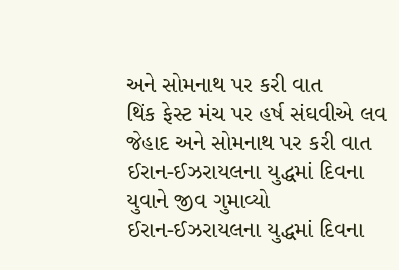અને સોમનાથ પર કરી વાત
થિંક ફેસ્ટ મંચ પર હર્ષ સંઘવીએ લવ જેહાદ અને સોમનાથ પર કરી વાત
ઈરાન-ઈઝરાયલના યુદ્ધમાં દિવના યુવાને જીવ ગુમાવ્યો
ઈરાન-ઈઝરાયલના યુદ્ધમાં દિવના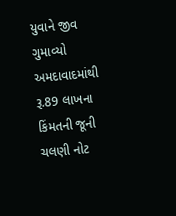યુવાને જીવ ગુમાવ્યો
અમદાવાદમાંથી રૂ.89 લાખના કિંમતની જૂની ચલણી નોટ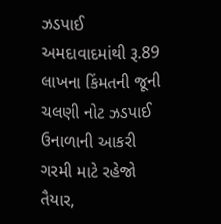ઝડપાઈ
અમદાવાદમાંથી રૂ.89 લાખના કિંમતની જૂની ચલણી નોટ ઝડપાઈ
ઉનાળાની આકરી ગરમી માટે રહેજો તૈયાર,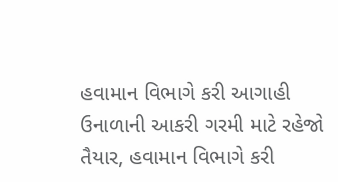હવામાન વિભાગે કરી આગાહી
ઉનાળાની આકરી ગરમી માટે રહેજો તૈયાર, હવામાન વિભાગે કરી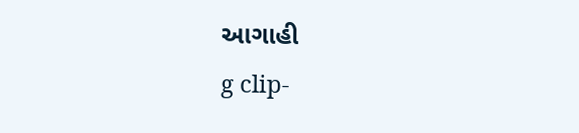આગાહી
g clip-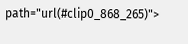path="url(#clip0_868_265)">